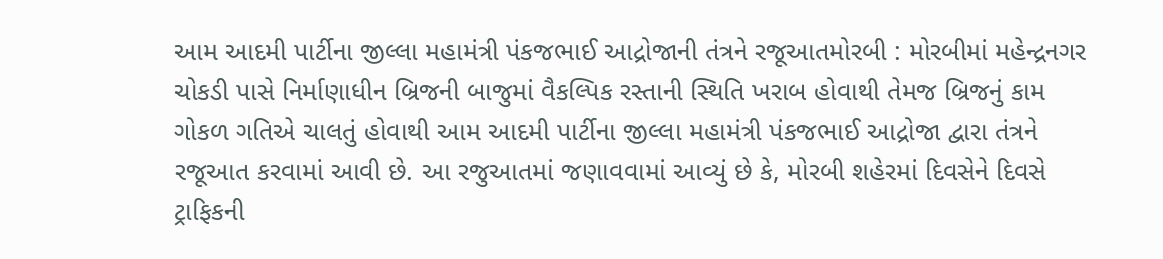આમ આદમી પાર્ટીના જીલ્લા મહામંત્રી પંકજભાઈ આદ્રોજાની તંત્રને રજૂઆતમોરબી : મોરબીમાં મહેન્દ્રનગર ચોકડી પાસે નિર્માણાધીન બ્રિજની બાજુમાં વૈકલ્પિક રસ્તાની સ્થિતિ ખરાબ હોવાથી તેમજ બ્રિજનું કામ ગોકળ ગતિએ ચાલતું હોવાથી આમ આદમી પાર્ટીના જીલ્લા મહામંત્રી પંકજભાઈ આદ્રોજા દ્વારા તંત્રને રજૂઆત કરવામાં આવી છે. આ રજુઆતમાં જણાવવામાં આવ્યું છે કે, મોરબી શહેરમાં દિવસેને દિવસે ટ્રાફિકની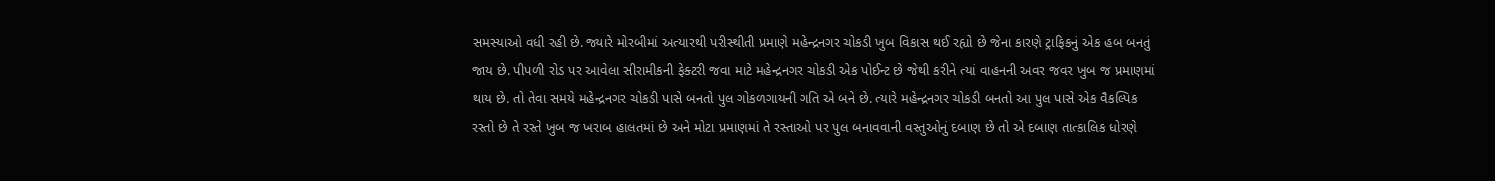સમસ્યાઓ વધી રહી છે. જ્યારે મોરબીમાં અત્યારથી પરીસ્થીતી પ્રમાણે મહેન્દ્રનગર ચોકડી ખુબ વિકાસ થઈ રહ્યો છે જેના કારણે ટ્રાફિકનું એક હબ બનતું જાય છે. પીપળી રોડ પર આવેલા સીરામીકની ફેક્ટરી જવા માટે મહેન્દ્રનગર ચોકડી એક પોઈન્ટ છે જેથી કરીને ત્યાં વાહનની અવર જવર ખુબ જ પ્રમાણમાં થાય છે. તો તેવા સમયે મહેન્દ્રનગર ચોકડી પાસે બનતો પુલ ગોકળગાયની ગતિ એ બને છે. ત્યારે મહેન્દ્રનગર ચોકડી બનતો આ પુલ પાસે એક વૈકલ્પિક રસ્તો છે તે રસ્તે ખુબ જ ખરાબ હાલતમાં છે અને મોટા પ્રમાણમાં તે રસ્તાઓ પર પુલ બનાવવાની વસ્તુઓનું દબાણ છે તો એ દબાણ તાત્કાલિક ધોરણે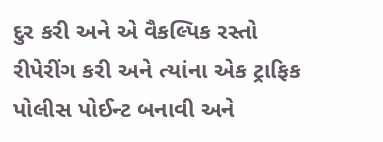દુર કરી અને એ વૈકલ્પિક રસ્તો રીપેરીંગ કરી અને ત્યાંના એક ટ્રાફિક પોલીસ પોઈન્ટ બનાવી અને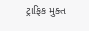ટ્રાફિક મુક્ત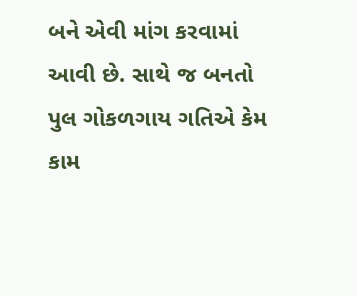બને એવી માંગ કરવામાં આવી છે. સાથે જ બનતો પુલ ગોકળગાય ગતિએ કેમ કામ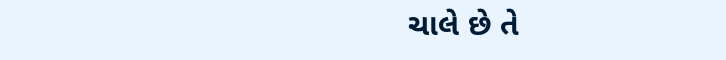ચાલે છે તે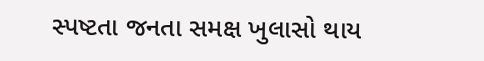સ્પષ્ટતા જનતા સમક્ષ ખુલાસો થાય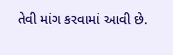તેવી માંગ કરવામાં આવી છે.